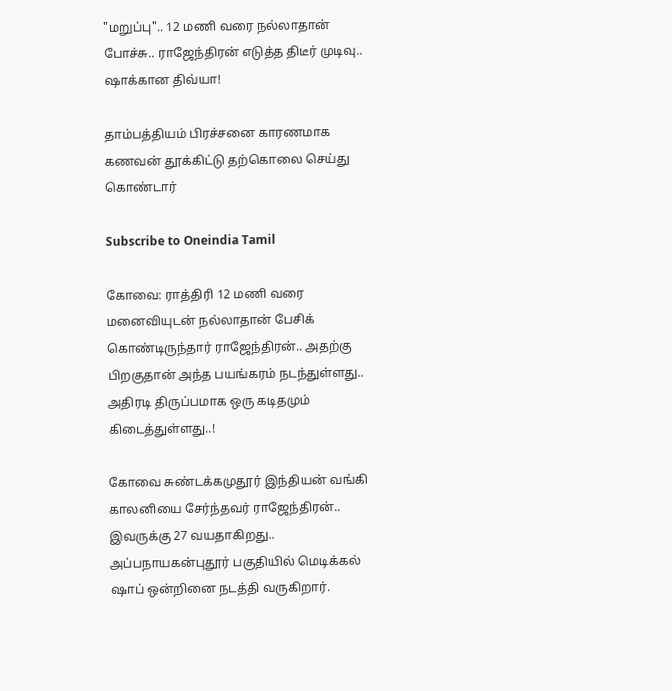"மறுப்பு".. 12 மணி வரை நல்லாதான் போச்சு.. ராஜேந்திரன் எடுத்த திடீர் முடிவு.. ஷாக்கான திவ்யா!

தாம்பத்தியம் பிரச்சனை காரணமாக கணவன் தூக்கிட்டு தற்கொலை செய்து கொண்டார்

Subscribe to Oneindia Tamil

கோவை: ராத்திரி 12 மணி வரை மனைவியுடன் நல்லாதான் பேசிக் கொண்டிருந்தார் ராஜேந்திரன்.. அதற்கு பிறகுதான் அந்த பயங்கரம் நடந்துள்ளது.. அதிரடி திருப்பமாக ஒரு கடிதமும் கிடைத்துள்ளது..!

கோவை சுண்டக்கமுதூர் இந்தியன் வங்கி காலனியை சேர்ந்தவர் ராஜேந்திரன்.. இவருக்கு 27 வயதாகிறது.. அப்பநாயகன்புதூர் பகுதியில் மெடிக்கல் ஷாப் ஒன்றினை நடத்தி வருகிறார்.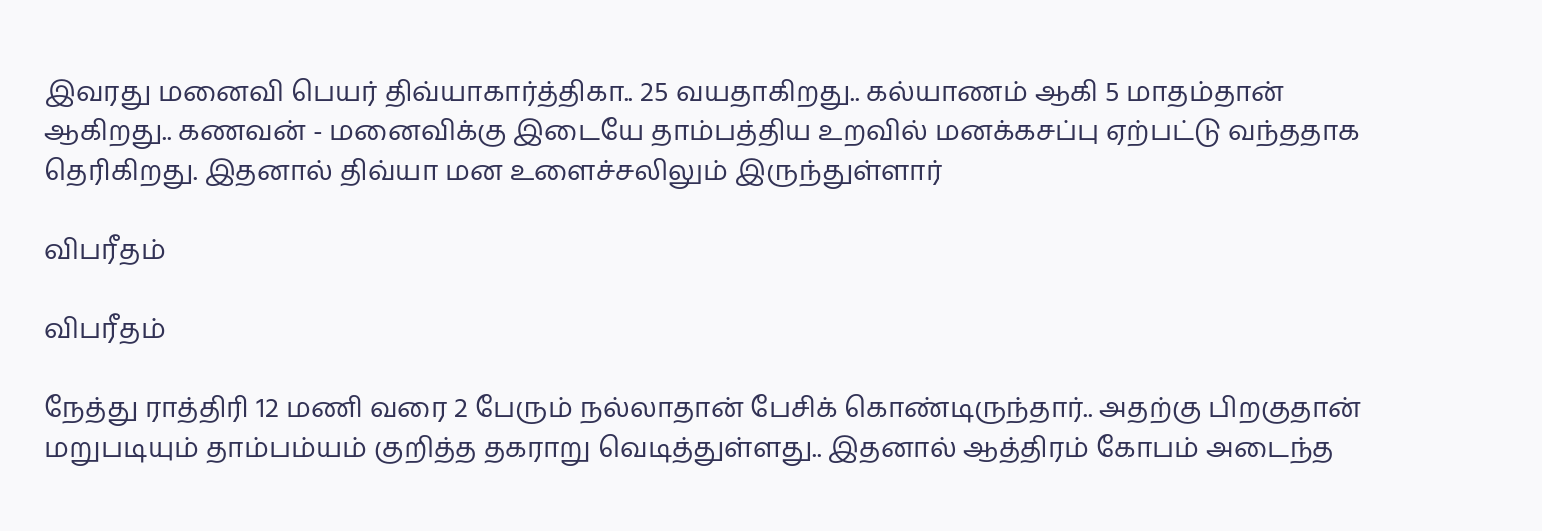இவரது மனைவி பெயர் திவ்யாகார்த்திகா.. 25 வயதாகிறது.. கல்யாணம் ஆகி 5 மாதம்தான் ஆகிறது.. கணவன் - மனைவிக்கு இடையே தாம்பத்திய உறவில் மனக்கசப்பு ஏற்பட்டு வந்ததாக தெரிகிறது. இதனால் திவ்யா மன உளைச்சலிலும் இருந்துள்ளார்

விபரீதம்

விபரீதம்

நேத்து ராத்திரி 12 மணி வரை 2 பேரும் நல்லாதான் பேசிக் கொண்டிருந்தார்.. அதற்கு பிறகுதான் மறுபடியும் தாம்பம்யம் குறித்த தகராறு வெடித்துள்ளது.. இதனால் ஆத்திரம் கோபம் அடைந்த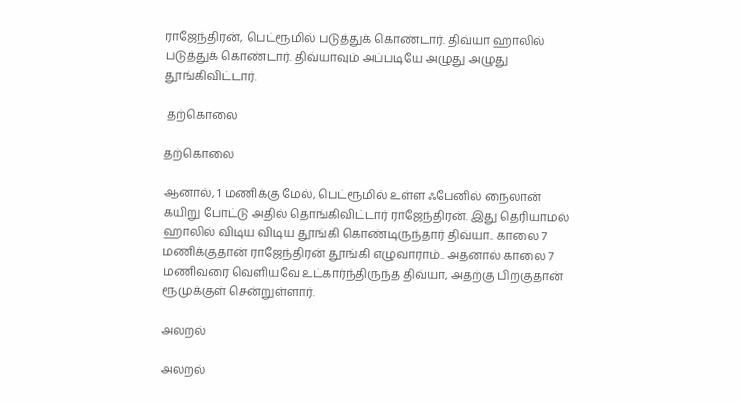ராஜேந்திரன், பெட்ரூமில் படுத்துக் கொண்டார். திவ்யா ஹாலில் படுத்துக் கொண்டார். திவ்யாவும் அப்படியே அழுது அழுது தூங்கிவிட்டார்.

 தற்கொலை

தற்கொலை

ஆனால், 1 மணிக்கு மேல், பெட்ரூமில் உள்ள ஃபேனில் நைலான் கயிறு போட்டு அதில் தொங்கிவிட்டார் ராஜேந்திரன். இது தெரியாமல் ஹாலில் விடிய விடிய தூங்கி கொண்டிருந்தார் திவ்யா.. காலை 7 மணிக்குதான் ராஜேந்திரன் தூங்கி எழுவாராம்.. அதனால் காலை 7 மணிவரை வெளியவே உட்கார்ந்திருந்த திவ்யா, அதற்கு பிறகுதான் ரூமுக்குள் சென்றுள்ளார்.

அலறல்

அலறல்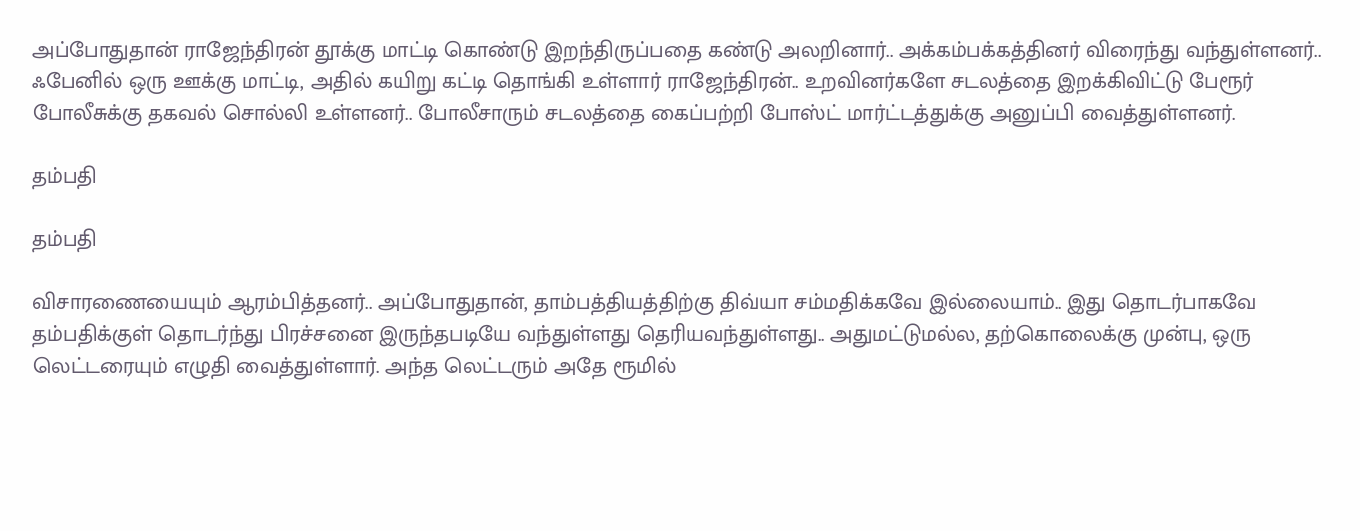அப்போதுதான் ராஜேந்திரன் தூக்கு மாட்டி கொண்டு இறந்திருப்பதை கண்டு அலறினார்.. அக்கம்பக்கத்தினர் விரைந்து வந்துள்ளனர்.. ஃபேனில் ஒரு ஊக்கு மாட்டி, அதில் கயிறு கட்டி தொங்கி உள்ளார் ராஜேந்திரன்.. உறவினர்களே சடலத்தை இறக்கிவிட்டு பேரூர் போலீசுக்கு தகவல் சொல்லி உள்ளனர்.. போலீசாரும் சடலத்தை கைப்பற்றி போஸ்ட் மார்ட்டத்துக்கு அனுப்பி வைத்துள்ளனர்.

தம்பதி

தம்பதி

விசாரணையையும் ஆரம்பித்தனர்.. அப்போதுதான், தாம்பத்தியத்திற்கு திவ்யா சம்மதிக்கவே இல்லையாம்.. இது தொடர்பாகவே தம்பதிக்குள் தொடர்ந்து பிரச்சனை இருந்தபடியே வந்துள்ளது தெரியவந்துள்ளது.. அதுமட்டுமல்ல, தற்கொலைக்கு முன்பு, ஒரு லெட்டரையும் எழுதி வைத்துள்ளார். அந்த லெட்டரும் அதே ரூமில்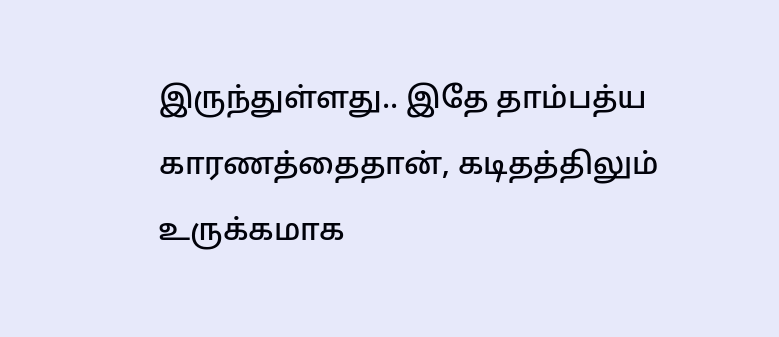இருந்துள்ளது.. இதே தாம்பத்ய காரணத்தைதான், கடிதத்திலும் உருக்கமாக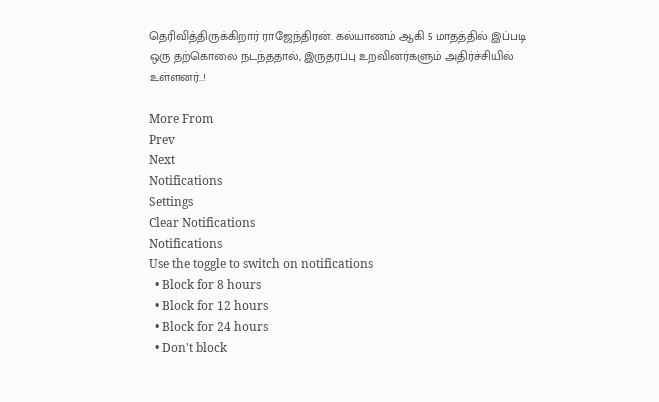தெரிவித்திருக்கிறார் ராஜேந்திரன். கல்யாணம் ஆகி 5 மாதத்தில் இப்படி ஒரு தற்கொலை நடந்ததால், இருதரப்பு உறவினர்களும் அதிர்ச்சியில் உள்ளனர்..!

More From
Prev
Next
Notifications
Settings
Clear Notifications
Notifications
Use the toggle to switch on notifications
  • Block for 8 hours
  • Block for 12 hours
  • Block for 24 hours
  • Don't block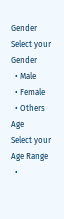Gender
Select your Gender
  • Male
  • Female
  • Others
Age
Select your Age Range
  •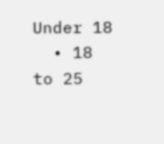Under 18
  • 18 to 25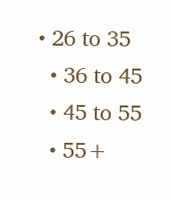• 26 to 35
  • 36 to 45
  • 45 to 55
  • 55+